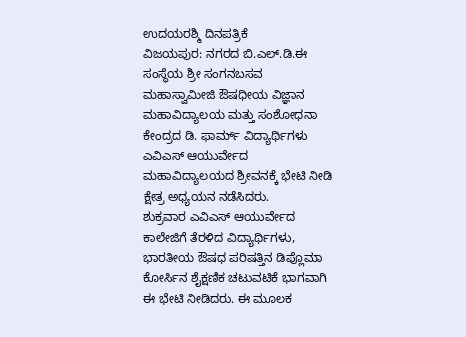ಉದಯರಶ್ಮಿ ದಿನಪತ್ರಿಕೆ
ವಿಜಯಪುರ: ನಗರದ ಬಿ.ಎಲ್.ಡಿ.ಈ ಸಂಸ್ಥೆಯ ಶ್ರೀ ಸಂಗನಬಸವ ಮಹಾಸ್ವಾಮೀಜಿ ಔಷಧೀಯ ವಿಜ್ಞಾನ ಮಹಾವಿದ್ಯಾಲಯ ಮತ್ತು ಸಂಶೋಧನಾ ಕೇಂದ್ರದ ಡಿ. ಫಾರ್ಮ್ ವಿದ್ಯಾರ್ಥಿಗಳು ಎವಿಎಸ್ ಆಯುರ್ವೇದ ಮಹಾವಿದ್ಯಾಲಯದ ಶ್ರೀವನಕ್ಕೆ ಭೇಟಿ ನೀಡಿ ಕ್ಷೇತ್ರ ಅಧ್ಯಯನ ನಡೆಸಿದರು.
ಶುಕ್ರವಾರ ಎವಿಎಸ್ ಆಯುರ್ವೇದ ಕಾಲೇಜಿಗೆ ತೆರಳಿದ ವಿದ್ಯಾರ್ಥಿಗಳು, ಭಾರತೀಯ ಔಷಧ ಪರಿಷತ್ತಿನ ಡಿಪ್ಲೊಮಾ ಕೋರ್ಸಿನ ಶೈಕ್ಷಣಿಕ ಚಟುವಟಿಕೆ ಭಾಗವಾಗಿ ಈ ಭೇಟಿ ನೀಡಿದರು. ಈ ಮೂಲಕ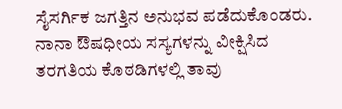ಸೈಸರ್ಗಿಕ ಜಗತ್ತಿನ ಅನುಭವ ಪಡೆದುಕೊಂಡರು.
ನಾನಾ ಔಷಧೀಯ ಸಸ್ಯಗಳನ್ನು ವೀಕ್ಷಿಸಿದ ತರಗತಿಯ ಕೊಠಡಿಗಳಲ್ಲಿ ತಾವು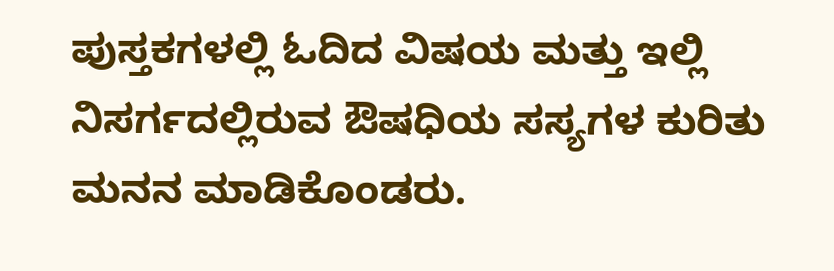ಪುಸ್ತಕಗಳಲ್ಲಿ ಓದಿದ ವಿಷಯ ಮತ್ತು ಇಲ್ಲಿ ನಿಸರ್ಗದಲ್ಲಿರುವ ಔಷಧಿಯ ಸಸ್ಯಗಳ ಕುರಿತು ಮನನ ಮಾಡಿಕೊಂಡರು.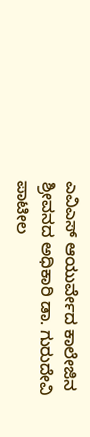ಎವಿಎಸ್ ಆಯುರ್ವೇದ ಕಾಲೇಜಿನ ಶ್ರೀವನದ ಅಧಿಕಾರಿ ಡಾ. ಗುರುದೇವಿ ಪಾಟೀಲ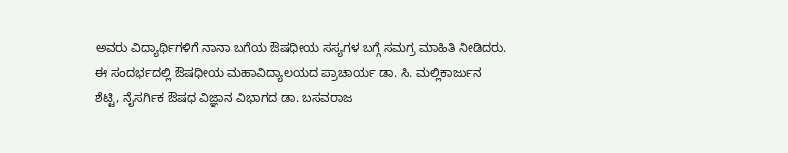ಅವರು ವಿದ್ಯಾರ್ಥಿಗಳಿಗೆ ನಾನಾ ಬಗೆಯ ಔಷಧೀಯ ಸಸ್ಯಗಳ ಬಗ್ಗೆ ಸಮಗ್ರ ಮಾಹಿತಿ ನೀಡಿದರು.
ಈ ಸಂದರ್ಭದಲ್ಲಿ ಔಷಧೀಯ ಮಹಾವಿದ್ಯಾಲಯದ ಪ್ರಾಚಾರ್ಯ ಡಾ. ಸಿ. ಮಲ್ಲಿಕಾರ್ಜುನ ಶೆಟ್ಟಿ, ನೈಸರ್ಗಿಕ ಔಷಧ ವಿಜ್ಞಾನ ವಿಭಾಗದ ಡಾ. ಬಸವರಾಜ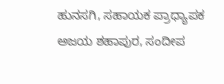ಹುನಸಗಿ, ಸಹಾಯಕ ಪ್ರಾಧ್ಯಾಪಕ ಅಜಯ ಶಹಾಪುರ, ಸಂದೀಪ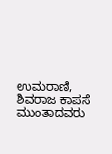ಉಮರಾಣಿ, ಶಿವರಾಜ ಕಾಪಸೆ ಮುಂತಾದವರು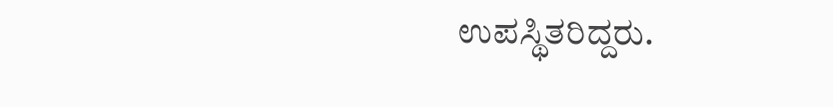ಉಪಸ್ಥಿತರಿದ್ದರು.